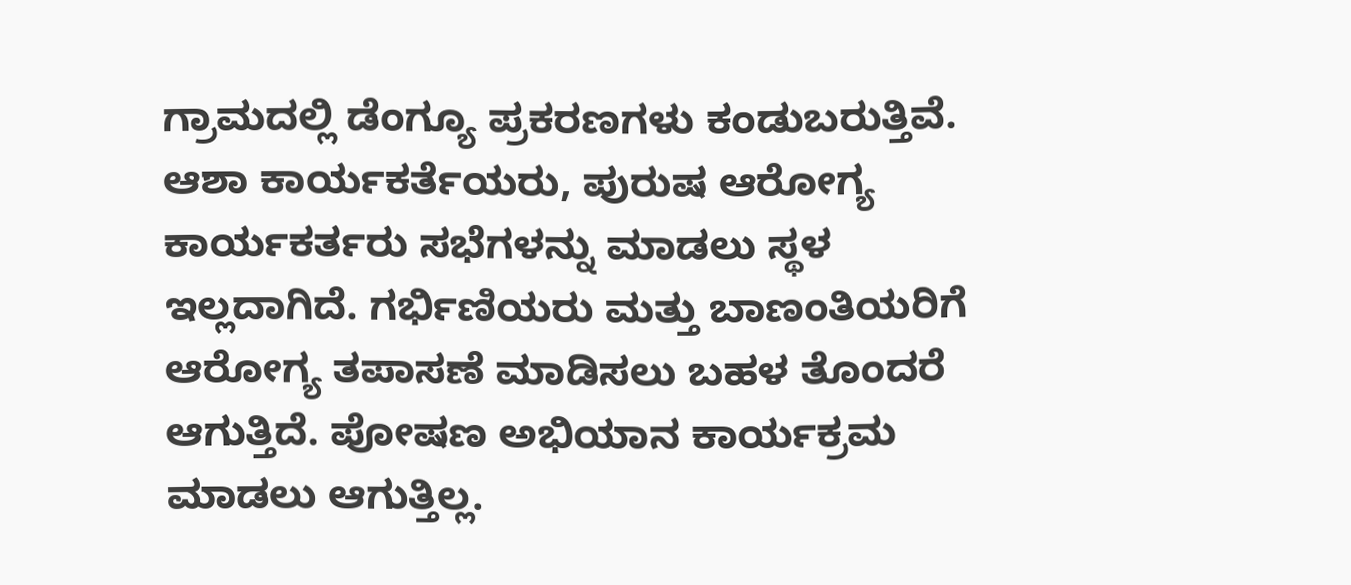ಗ್ರಾಮದಲ್ಲಿ ಡೆಂಗ್ಯೂ ಪ್ರಕರಣಗಳು ಕಂಡುಬರುತ್ತಿವೆ. ಆಶಾ ಕಾರ್ಯಕರ್ತೆಯರು, ಪುರುಷ ಆರೋಗ್ಯ ಕಾರ್ಯಕರ್ತರು ಸಭೆಗಳನ್ನು ಮಾಡಲು ಸ್ಥಳ ಇಲ್ಲದಾಗಿದೆ. ಗರ್ಭಿಣಿಯರು ಮತ್ತು ಬಾಣಂತಿಯರಿಗೆ ಆರೋಗ್ಯ ತಪಾಸಣೆ ಮಾಡಿಸಲು ಬಹಳ ತೊಂದರೆ ಆಗುತ್ತಿದೆ. ಪೋಷಣ ಅಭಿಯಾನ ಕಾರ್ಯಕ್ರಮ ಮಾಡಲು ಆಗುತ್ತಿಲ್ಲ.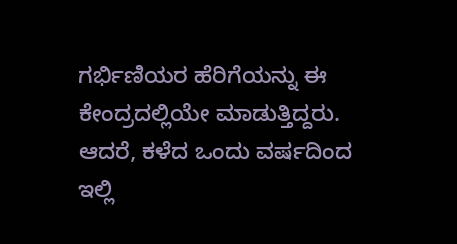ಗರ್ಭಿಣಿಯರ ಹೆರಿಗೆಯನ್ನು ಈ ಕೇಂದ್ರದಲ್ಲಿಯೇ ಮಾಡುತ್ತಿದ್ದರು. ಆದರೆ, ಕಳೆದ ಒಂದು ವರ್ಷದಿಂದ ಇಲ್ಲಿ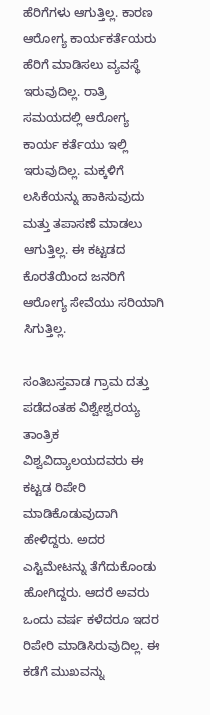ಹೆರಿಗೆಗಳು ಆಗುತ್ತಿಲ್ಲ. ಕಾರಣ ಆರೋಗ್ಯ ಕಾರ್ಯಕರ್ತೆಯರು ಹೆರಿಗೆ ಮಾಡಿಸಲು ವ್ಯವಸ್ಥೆ ಇರುವುದಿಲ್ಲ. ರಾತ್ರಿ ಸಮಯದಲ್ಲಿ ಆರೋಗ್ಯ ಕಾರ್ಯ ಕರ್ತೆಯು ಇಲ್ಲಿ ಇರುವುದಿಲ್ಲ. ಮಕ್ಕಳಿಗೆ ಲಸಿಕೆಯನ್ನು ಹಾಕಿಸುವುದು ಮತ್ತು ತಪಾಸಣೆ ಮಾಡಲು ಆಗುತ್ತಿಲ್ಲ. ಈ ಕಟ್ಟಡದ ಕೊರತೆಯಿಂದ ಜನರಿಗೆ ಆರೋಗ್ಯ ಸೇವೆಯು ಸರಿಯಾಗಿ ಸಿಗುತ್ತಿಲ್ಲ.

ಸಂತಿಬಸ್ತವಾಡ ಗ್ರಾಮ ದತ್ತು ಪಡೆದಂತಹ ವಿಶ್ವೇಶ್ವರಯ್ಯ ತಾಂತ್ರಿಕ ವಿಶ್ವವಿದ್ಯಾಲಯದವರು ಈ ಕಟ್ಟಡ ರಿಪೇರಿ ಮಾಡಿಕೊಡುವುದಾಗಿ ಹೇಳಿದ್ದರು. ಅದರ ಎಸ್ಟಿಮೇಟನ್ನು ತೆಗೆದುಕೊಂಡು ಹೋಗಿದ್ದರು. ಆದರೆ ಅವರು ಒಂದು ವರ್ಷ ಕಳೆದರೂ ಇದರ ರಿಪೇರಿ ಮಾಡಿಸಿರುವುದಿಲ್ಲ. ಈ ಕಡೆಗೆ ಮುಖವನ್ನು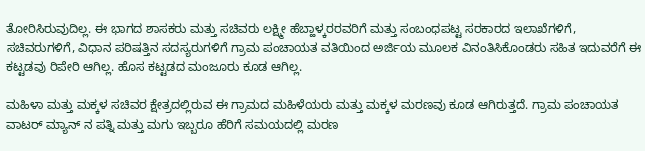ತೋರಿಸಿರುವುದಿಲ್ಲ. ಈ ಭಾಗದ ಶಾಸಕರು ಮತ್ತು ಸಚಿವರು ಲಕ್ಷ್ಮೀ ಹೆಬ್ಹಾಳ್ಕರರವರಿಗೆ ಮತ್ತು ಸಂಬಂಧಪಟ್ಟ ಸರಕಾರದ ಇಲಾಖೆಗಳಿಗೆ, ಸಚಿವರುಗಳಿಗೆ, ವಿಧಾನ ಪರಿಷತ್ತಿನ ಸದಸ್ಯರುಗಳಿಗೆ ಗ್ರಾಮ ಪಂಚಾಯತ ವತಿಯಿಂದ ಅರ್ಜಿಯ ಮೂಲಕ ವಿನಂತಿಸಿಕೊಂಡರು ಸಹಿತ ಇದುವರೆಗೆ ಈ ಕಟ್ಟಡವು ರಿಪೇರಿ ಆಗಿಲ್ಲ. ಹೊಸ ಕಟ್ಟಡದ ಮಂಜೂರು ಕೂಡ ಆಗಿಲ್ಲ.

ಮಹಿಳಾ ಮತ್ತು ಮಕ್ಕಳ ಸಚಿವರ ಕ್ಷೇತ್ರದಲ್ಲಿರುವ ಈ ಗ್ರಾಮದ ಮಹಿಳೆಯರು ಮತ್ತು ಮಕ್ಕಳ ಮರಣವು ಕೂಡ ಆಗಿರುತ್ತದೆ. ಗ್ರಾಮ ಪಂಚಾಯತ ವಾಟರ್ ಮ್ಯಾನ್ ನ ಪತ್ನಿ ಮತ್ತು ಮಗು ಇಬ್ಬರೂ ಹೆರಿಗೆ ಸಮಯದಲ್ಲಿ ಮರಣ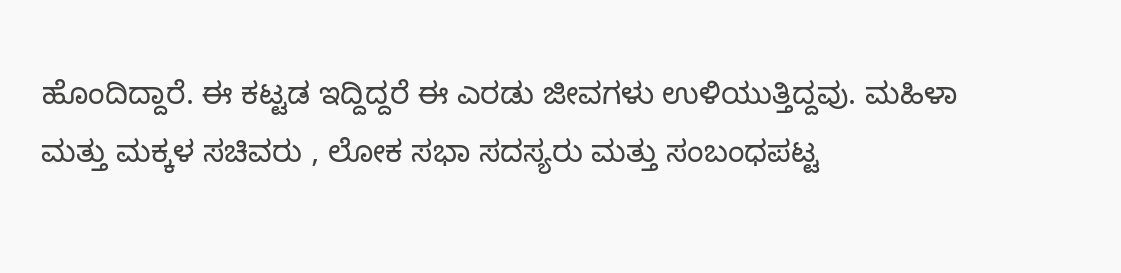ಹೊಂದಿದ್ದಾರೆ. ಈ ಕಟ್ಟಡ ಇದ್ದಿದ್ದರೆ ಈ ಎರಡು ಜೀವಗಳು ಉಳಿಯುತ್ತಿದ್ದವು. ಮಹಿಳಾ ಮತ್ತು ಮಕ್ಕಳ ಸಚಿವರು , ಲೋಕ ಸಭಾ ಸದಸ್ಯರು ಮತ್ತು ಸಂಬಂಧಪಟ್ಟ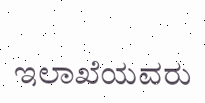ಇಲಾಖೆಯವರು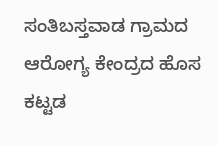ಸಂತಿಬಸ್ತವಾಡ ಗ್ರಾಮದ ಆರೋಗ್ಯ ಕೇಂದ್ರದ ಹೊಸ ಕಟ್ಟಡ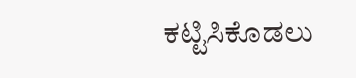ಕಟ್ಟಿಸಿಕೊಡಲು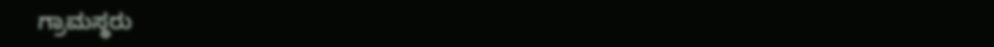ಗ್ರಾಮಸ್ಥರು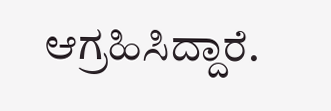ಆಗ್ರಹಿಸಿದ್ದಾರೆ.